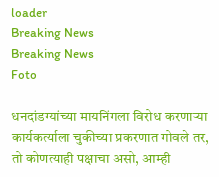loader
Breaking News
Breaking News
Foto

धनदांडग्यांच्या मायनिंगला विरोध करणार्‍या कार्यकर्त्याला चुकीच्या प्रकरणात गोवले तर, तो कोणत्याही पक्षाचा असो, आम्ही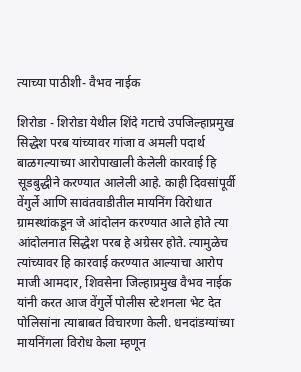त्याच्या पाठीशी- वैभव नाईक

शिरोडा - शिरोडा येथील शिंदे गटाचे उपजिल्हाप्रमुख सिद्धेश परब यांच्यावर गांजा व अमली पदार्थ बाळगल्याच्या आरोपाखाली केलेली कारवाई हि सूडबुद्धीने करण्यात आलेली आहे. काही दिवसांपूर्वी वेंगुर्ले आणि सावंतवाडीतील मायनिंग विरोधात ग्रामस्थांकडून जे आंदोलन करण्यात आले होते त्या आंदोलनात सिद्धेश परब हे अग्रेसर होते. त्यामुळेच त्यांच्यावर हि कारवाई करण्यात आल्याचा आरोप माजी आमदार, शिवसेना जिल्हाप्रमुख वैभव नाईक यांनी करत आज वेंगुर्ले पोलीस स्टेशनला भेट देत पोलिसांना त्याबाबत विचारणा केली. धनदांडग्यांच्या मायनिंगला विरोध केला म्हणून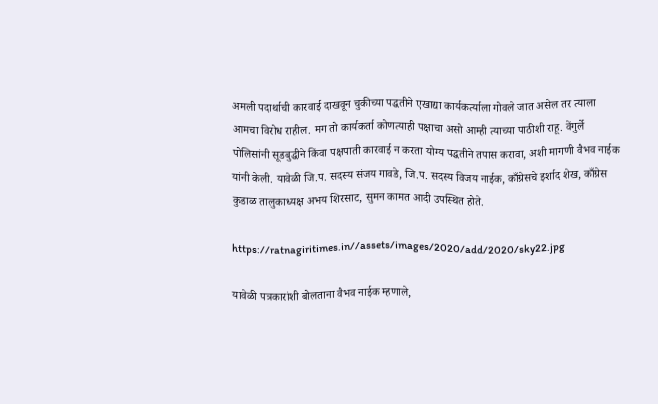अमली पदार्थाची कारवाई दाखवून चुकीच्या पद्धतीने एखाद्या कार्यकर्त्याला गोवले जात असेल तर त्याला आमचा विरोध राहील. मग तो कार्यकर्ता कोणत्याही पक्षाचा असो आम्ही त्याच्या पाठीशी राहू. वेंगुर्ले पोलिसांनी सूडबुद्धीने किंवा पक्षपाती कारवाई न करता योग्य पद्धतीने तपास करावा, अशी मागणी वैभव नाईक यांनी केली. यावेळी जि.प. सदस्य संजय गावडे, जि.प. सदस्य विजय नाईक, काँग्रेसचे इर्शाद शेख, काँग्रेस कुडाळ तालुकाध्यक्ष अभय शिरसाट, सुमन कामत आदी उपस्थित होते.

https://ratnagiritimes.in//assets/images/2020/add/2020/sky22.jpg

यावेळी पत्रकारांशी बोलताना वैभव नाईक म्हणाले,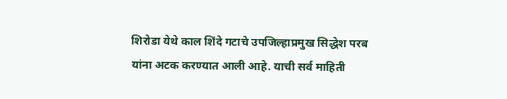शिरोडा येथे काल शिंदे गटाचे उपजिल्हाप्रमुख सिद्धेश परब यांना अटक करण्यात आली आहे. याची सर्व माहिती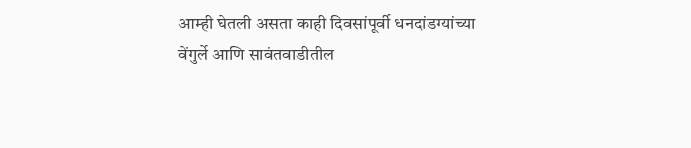आम्ही घेतली असता काही दिवसांपूर्वी धनदांडग्यांच्या वेंगुर्ले आणि सावंतवाडीतील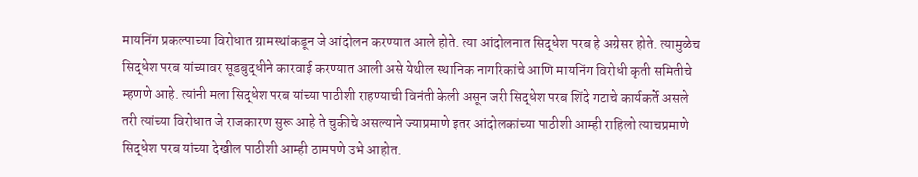मायनिंग प्रकल्पाच्या विरोधात ग्रामस्थांकडून जे आंदोलन करण्यात आले होते. त्या आंदोलनात सिद्धेश परब हे अग्रेसर होते. त्यामुळेच सिद्धेश परब यांच्यावर सूडबुद्धीने कारवाई करण्यात आली असे येथील स्थानिक नागरिकांचे आणि मायनिंग विरोधी कृती समितीचे म्हणणे आहे. त्यांनी मला सिद्धेश परब यांच्या पाठीशी राहण्याची विनंती केली असून जरी सिद्धेश परब शिंदे गटाचे कार्यकर्ते असले तरी त्यांच्या विरोधात जे राजकारण सुरू आहे ते चुकीचे असल्याने ज्याप्रमाणे इतर आंदोलकांच्या पाठीशी आम्ही राहिलो त्याचप्रमाणे सिद्धेश परब यांच्या देखील पाठीशी आम्ही ठामपणे उभे आहोत.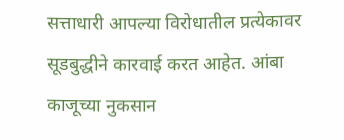सत्ताधारी आपल्या विरोधातील प्रत्येकावर सूडबुद्धीने कारवाई करत आहेत. आंबा काजूच्या नुकसान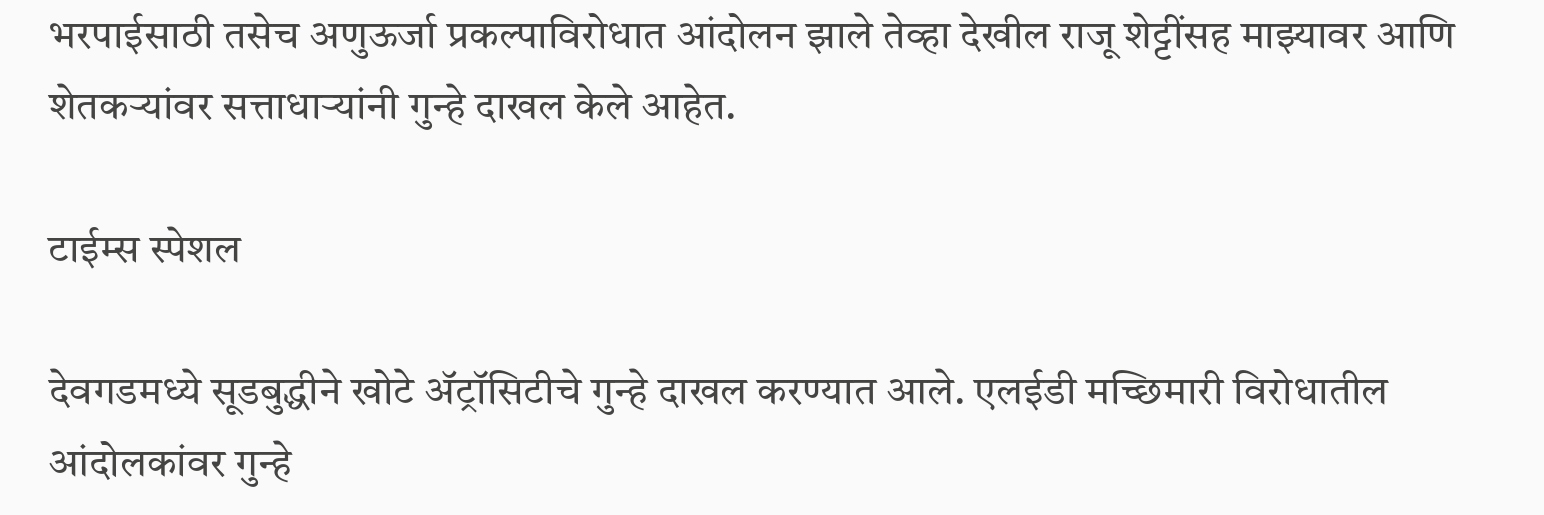भरपाईसाठी तसेच अणुऊर्जा प्रकल्पाविरोधात आंदोलन झाले तेव्हा देखील राजू शेट्टींसह माझ्यावर आणि शेतकर्‍यांवर सत्ताधार्‍यांनी गुन्हे दाखल केले आहेत.

टाईम्स स्पेशल

देवगडमध्ये सूडबुद्धीने खोटे अ‍ॅट्रॉसिटीचे गुन्हे दाखल करण्यात आले. एलईडी मच्छिमारी विरोधातील आंदोलकांवर गुन्हे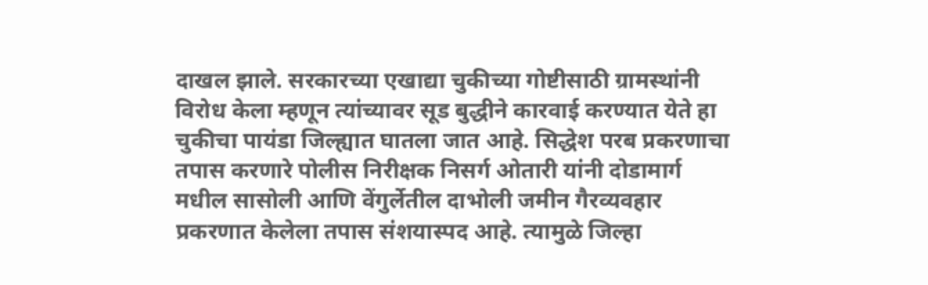दाखल झाले. सरकारच्या एखाद्या चुकीच्या गोष्टीसाठी ग्रामस्थांनी विरोध केला म्हणून त्यांच्यावर सूड बुद्धीने कारवाई करण्यात येते हा चुकीचा पायंडा जिल्ह्यात घातला जात आहे. सिद्धेश परब प्रकरणाचा तपास करणारे पोलीस निरीक्षक निसर्ग ओतारी यांनी दोडामार्ग मधील सासोली आणि वेंगुर्लेतील दाभोली जमीन गैरव्यवहार प्रकरणात केलेला तपास संशयास्पद आहे. त्यामुळे जिल्हा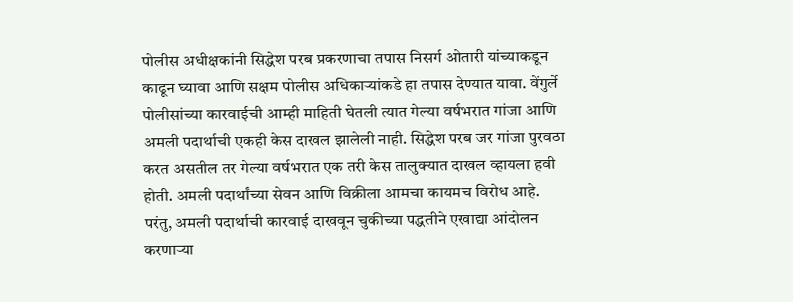पोलीस अधीक्षकांनी सिद्धेश परब प्रकरणाचा तपास निसर्ग ओतारी यांच्याकडून काढून घ्यावा आणि सक्षम पोलीस अधिकार्‍यांकडे हा तपास देण्यात यावा. वेंगुर्ले पोलीसांच्या कारवाईची आम्ही माहिती घेतली त्यात गेल्या वर्षभरात गांजा आणि अमली पदार्थाची एकही केस दाखल झालेली नाही. सिद्धेश परब जर गांजा पुरवठा करत असतील तर गेल्या वर्षभरात एक तरी केस तालुक्यात दाखल व्हायला हवी होती. अमली पदार्थांच्या सेवन आणि विक्रीला आमचा कायमच विरोध आहे. परंतु, अमली पदार्थाची कारवाई दाखवून चुकीच्या पद्धतीने एखाद्या आंदोलन करणार्‍या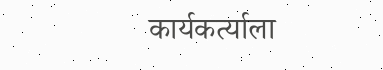कार्यकर्त्याला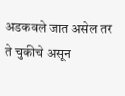अडकवले जात असेल तर ते चुकीचे असून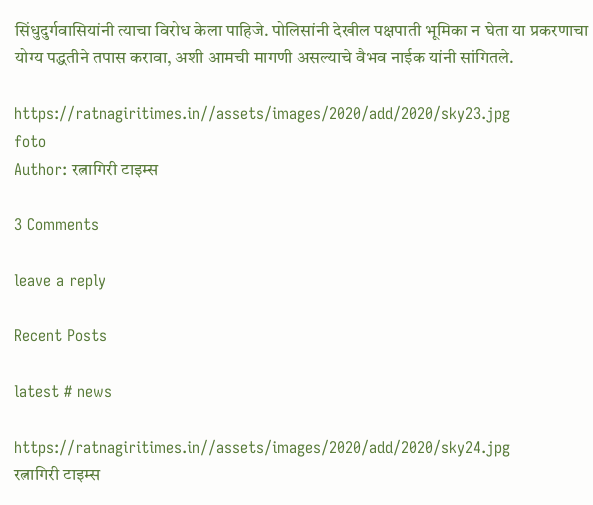सिंधुदुर्गवासियांनी त्याचा विरोध केला पाहिजे. पोलिसांनी देखील पक्षपाती भूमिका न घेता या प्रकरणाचा योग्य पद्धतीने तपास करावा, अशी आमची मागणी असल्याचे वैभव नाईक यांनी सांगितले.

https://ratnagiritimes.in//assets/images/2020/add/2020/sky23.jpg
foto
Author: रत्नागिरी टाइम्स

3 Comments

leave a reply

Recent Posts

latest # news

https://ratnagiritimes.in//assets/images/2020/add/2020/sky24.jpg
रत्नागिरी टाइम्स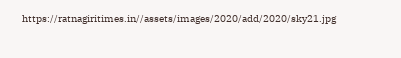https://ratnagiritimes.in//assets/images/2020/add/2020/sky21.jpg